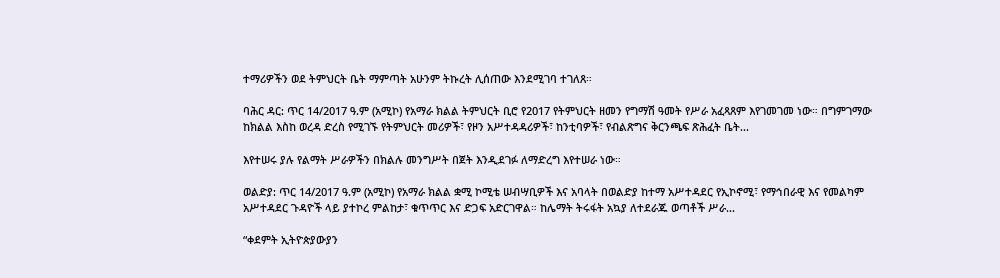ተማሪዎችን ወደ ትምህርት ቤት ማምጣት አሁንም ትኩረት ሊሰጠው እንደሚገባ ተገለጸ።

ባሕር ዳር: ጥር 14/2017 ዓ.ም (አሚኮ) የአማራ ክልል ትምህርት ቢሮ የ2017 የትምህርት ዘመን የግማሽ ዓመት የሥራ አፈጻጸም እየገመገመ ነው። በግምገማው ከክልል እስከ ወረዳ ድረስ የሚገኙ የትምህርት መሪዎች፣ የዞን አሥተዳዳሪዎች፣ ከንቲባዎች፣ የብልጽግና ቅርንጫፍ ጽሕፈት ቤት...

እየተሠሩ ያሉ የልማት ሥራዎችን በክልሉ መንግሥት በጀት እንዲደገፉ ለማድረግ እየተሠራ ነው።

ወልድያ: ጥር 14/2017 ዓ.ም (አሚኮ) የአማራ ክልል ቋሚ ኮሚቴ ሠብሣቢዎች እና አባላት በወልድያ ከተማ አሥተዳደር የኢኮኖሚ፣ የማኅበራዊ እና የመልካም አሥተዳደር ጉዳዮች ላይ ያተኮረ ምልከታ፣ ቁጥጥር እና ድጋፍ አድርገዋል። ከሌማት ትሩፋት አኳያ ለተደራጁ ወጣቶች ሥራ...

“ቀደምት ኢትዮጵያውያን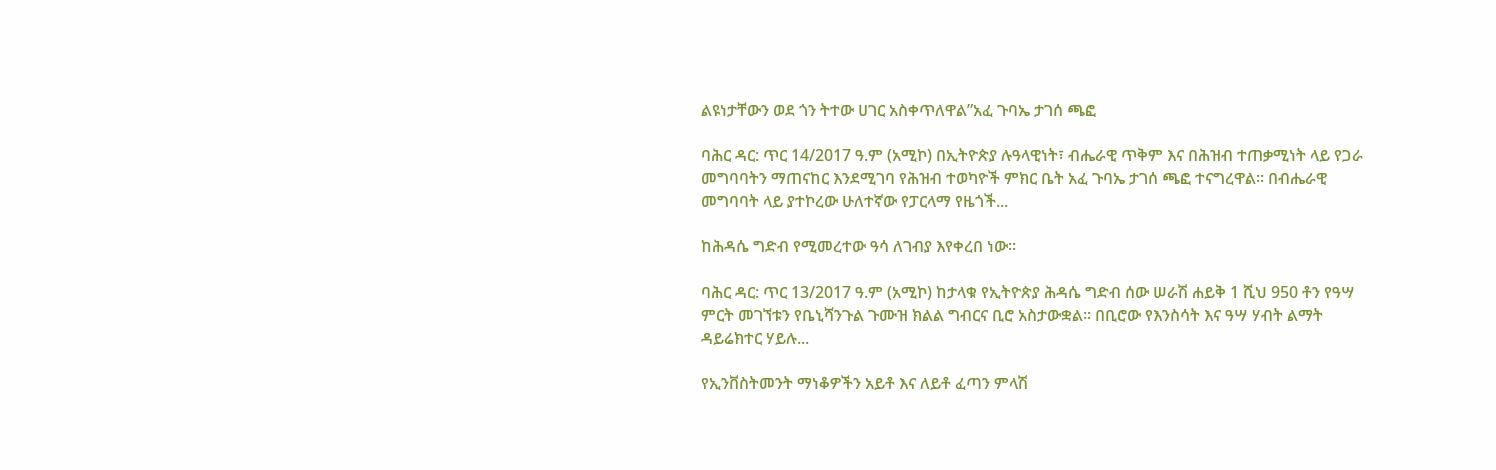ልዩነታቸውን ወደ ጎን ትተው ሀገር አስቀጥለዋል”አፈ ጉባኤ ታገሰ ጫፎ

ባሕር ዳር: ጥር 14/2017 ዓ.ም (አሚኮ) በኢትዮጵያ ሉዓላዊነት፣ ብሔራዊ ጥቅም እና በሕዝብ ተጠቃሚነት ላይ የጋራ መግባባትን ማጠናከር እንደሚገባ የሕዝብ ተወካዮች ምክር ቤት አፈ ጉባኤ ታገሰ ጫፎ ተናግረዋል። በብሔራዊ መግባባት ላይ ያተኮረው ሁለተኛው የፓርላማ የዜጎች...

ከሕዳሴ ግድብ የሚመረተው ዓሳ ለገብያ እየቀረበ ነው።

ባሕር ዳር: ጥር 13/2017 ዓ.ም (አሚኮ) ከታላቁ የኢትዮጵያ ሕዳሴ ግድብ ሰው ሠራሽ ሐይቅ 1 ሺህ 950 ቶን የዓሣ ምርት መገኘቱን የቤኒሻንጉል ጉሙዝ ክልል ግብርና ቢሮ አስታውቋል። በቢሮው የእንስሳት እና ዓሣ ሃብት ልማት ዳይሬክተር ሃይሉ...

የኢንቨስትመንት ማነቆዎችን አይቶ እና ለይቶ ፈጣን ምላሽ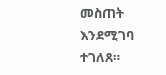መስጠት እንደሚገባ ተገለጸ።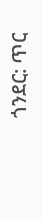ጎንደር: ጥር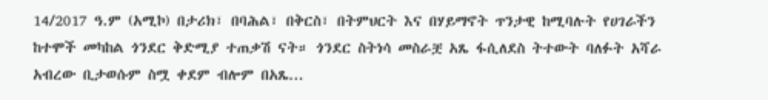14/2017 ዓ.ም (አሚኮ) በታሪክ፣ በባሕል፣ በቅርስ፣ በትምህርት እና በሃይማኖት ጥንታዊ ከሚባሉት የሀገራችን ከተሞች መካከል ጎንደር ቅድሚያ ተጠቃሽ ናት። ጎንደር ስትነሳ መስራቿ አጼ ፋሲለደስ ትተውት ባለፉት አሻራ አብረው ቢታወሱም ስሟ ቀደም ብሎም በአጼ...